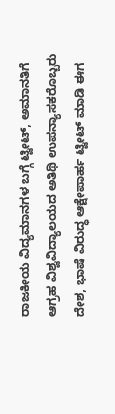ರಾಜಕೀಯ ವಿದ್ಯಮಾನಗಳ ಬಗ್ಗೆ ಟ್ವೀಟ್, ಅಮಾನತಿಗೆ ಆಗ್ರಹ ವಿಶ್ವವಿದ್ಯಾಲಯದ ಅತಿಥಿ ಉಪನ್ಯಾಸಕರೊಬ್ಬರು ದೇಶ, ಭಾಷೆ ವಿರುದ್ಧ ಆಕ್ಷೇಪಾರ್ಹ ಟ್ವೀಟ್ ಮಾಡಿ ಈಗ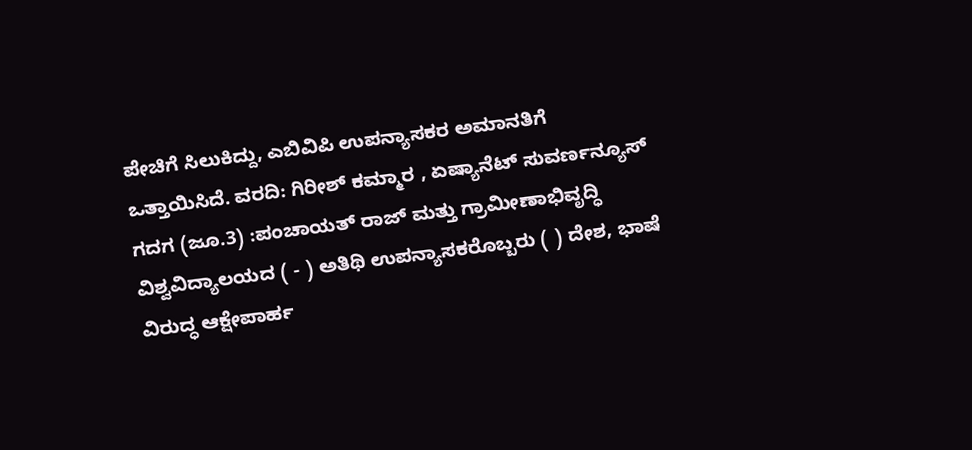ಪೇಚಿಗೆ ಸಿಲುಕಿದ್ದು, ಎಬಿವಿಪಿ ಉಪನ್ಯಾಸಕರ ಅಮಾನತಿಗೆ ಒತ್ತಾಯಿಸಿದೆ. ವರದಿ: ಗಿರೀಶ್ ಕಮ್ಮಾರ , ಏಷ್ಯಾನೆಟ್ ಸುವರ್ಣನ್ಯೂಸ್ ಗದಗ (ಜೂ.3) :ಪಂಚಾಯತ್ ರಾಜ್ ಮತ್ತು ಗ್ರಾಮೀಣಾಭಿವೃದ್ಧಿ ವಿಶ್ವವಿದ್ಯಾಲಯದ ( - ) ಅತಿಥಿ ಉಪನ್ಯಾಸಕರೊಬ್ಬರು ( ) ದೇಶ, ಭಾಷೆ ವಿರುದ್ಧ ಆಕ್ಷೇಪಾರ್ಹ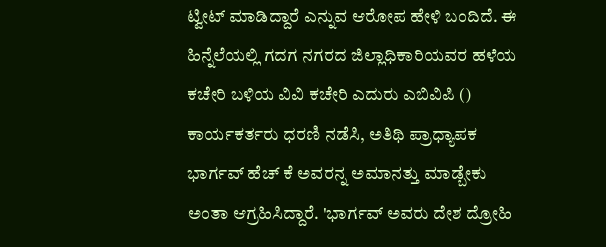ಟ್ವೀಟ್ ಮಾಡಿದ್ದಾರೆ ಎನ್ನುವ ಆರೋಪ ಹೇಳಿ ಬಂದಿದೆ. ಈ ಹಿನ್ನೆಲೆಯಲ್ಲಿ ಗದಗ ನಗರದ ಜಿಲ್ಲಾಧಿಕಾರಿಯವರ ಹಳೆಯ ಕಚೇರಿ ಬಳಿಯ ವಿವಿ ಕಚೇರಿ ಎದುರು ಎಬಿವಿಪಿ () ಕಾರ್ಯಕರ್ತರು ಧರಣಿ ನಡೆಸಿ, ಅತಿಥಿ ಪ್ರಾಧ್ಯಾಪಕ ಭಾರ್ಗವ್ ಹೆಚ್ ಕೆ ಅವರನ್ನ ಅಮಾನತ್ತು ಮಾಡ್ಬೇಕು ಅಂತಾ ಆಗ್ರಹಿಸಿದ್ದಾರೆ. 'ಭಾರ್ಗವ್ ಅವರು ದೇಶ ದ್ರೋಹಿ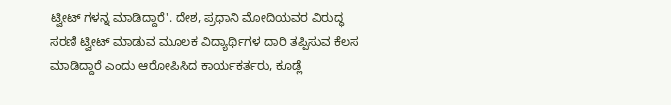ಟ್ವೀಟ್ ಗಳನ್ನ ಮಾಡಿದ್ದಾರೆ'. ದೇಶ, ಪ್ರಧಾನಿ ಮೋದಿಯವರ ವಿರುದ್ಧ ಸರಣಿ ಟ್ವೀಟ್ ಮಾಡುವ ಮೂಲಕ ವಿದ್ಯಾರ್ಥಿಗಳ ದಾರಿ ತಪ್ಪಿಸುವ ಕೆಲಸ ಮಾಡಿದ್ದಾರೆ ಎಂದು ಆರೋಪಿಸಿದ ಕಾರ್ಯಕರ್ತರು, ಕೂಡ್ಲೆ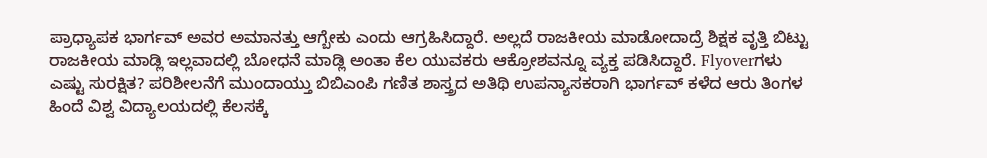ಪ್ರಾಧ್ಯಾಪಕ ಭಾರ್ಗವ್ ಅವರ ಅಮಾನತ್ತು ಆಗ್ಬೇಕು ಎಂದು ಆಗ್ರಹಿಸಿದ್ದಾರೆ. ಅಲ್ಲದೆ ರಾಜಕೀಯ ಮಾಡೋದಾದ್ರೆ ಶಿಕ್ಷಕ ವೃತ್ತಿ ಬಿಟ್ಟು ರಾಜಕೀಯ ಮಾಡ್ಲಿ ಇಲ್ಲವಾದಲ್ಲಿ ಬೋಧನೆ ಮಾಡ್ಲಿ ಅಂತಾ ಕೆಲ ಯುವಕರು ಆಕ್ರೋಶವನ್ನೂ ವ್ಯಕ್ತ ಪಡಿಸಿದ್ದಾರೆ. Flyoverಗಳು ಎಷ್ಟು ಸುರಕ್ಷಿತ? ಪರಿಶೀಲನೆಗೆ ಮುಂದಾಯ್ತು ಬಿಬಿಎಂಪಿ ಗಣಿತ ಶಾಸ್ತ್ರದ ಅತಿಥಿ ಉಪನ್ಯಾಸಕರಾಗಿ ಭಾರ್ಗವ್ ಕಳೆದ ಆರು ತಿಂಗಳ ಹಿಂದೆ ವಿಶ್ವ ವಿದ್ಯಾಲಯದಲ್ಲಿ ಕೆಲಸಕ್ಕೆ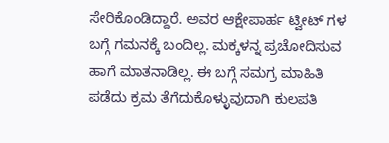ಸೇರಿಕೊಂಡಿದ್ದಾರೆ. ಅವರ ಆಕ್ಷೇಪಾರ್ಹ ಟ್ವೀಟ್ ಗಳ ಬಗ್ಗೆ ಗಮನಕ್ಕೆ ಬಂದಿಲ್ಲ. ಮಕ್ಕಳನ್ನ ಪ್ರಚೋದಿಸುವ ಹಾಗೆ ಮಾತನಾಡಿಲ್ಲ. ಈ ಬಗ್ಗೆ ಸಮಗ್ರ ಮಾಹಿತಿ ಪಡೆದು ಕ್ರಮ ತೆಗೆದುಕೊಳ್ಳುವುದಾಗಿ ಕುಲಪತಿ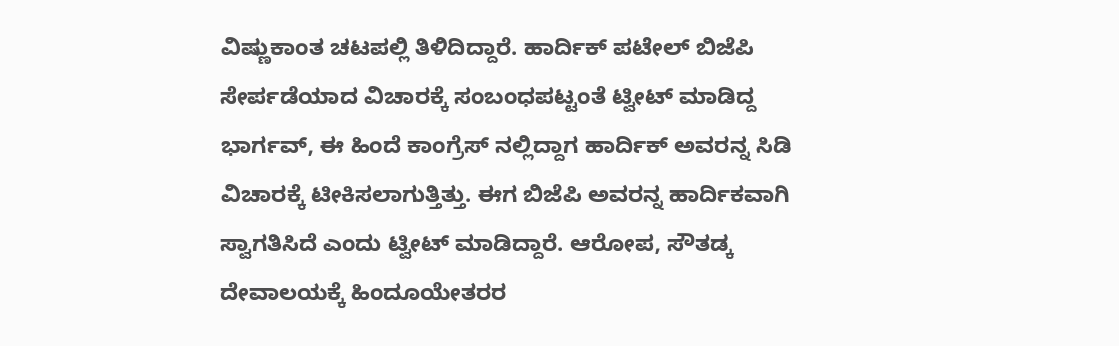ವಿಷ್ಣುಕಾಂತ ಚಟಪಲ್ಲಿ ತಿಳಿದಿದ್ದಾರೆ. ಹಾರ್ದಿಕ್ ಪಟೇಲ್‌ ಬಿಜೆಪಿ ಸೇರ್ಪಡೆಯಾದ ವಿಚಾರಕ್ಕೆ ಸಂಬಂಧಪಟ್ಟಂತೆ ಟ್ವೀಟ್ ಮಾಡಿದ್ದ ಭಾರ್ಗವ್, ಈ ಹಿಂದೆ ಕಾಂಗ್ರೆಸ್ ನಲ್ಲಿದ್ದಾಗ ಹಾರ್ದಿಕ್ ಅವರನ್ನ ಸಿಡಿ ವಿಚಾರಕ್ಕೆ ಟೀಕಿಸಲಾಗುತ್ತಿತ್ತು. ಈಗ ಬಿಜೆಪಿ ಅವರನ್ನ ಹಾರ್ದಿಕವಾಗಿ ಸ್ವಾಗತಿಸಿದೆ ಎಂದು ಟ್ವೀಟ್ ಮಾಡಿದ್ದಾರೆ. ಆರೋಪ, ಸೌತಡ್ಕ ದೇವಾಲಯಕ್ಕೆ ಹಿಂದೂಯೇತರರ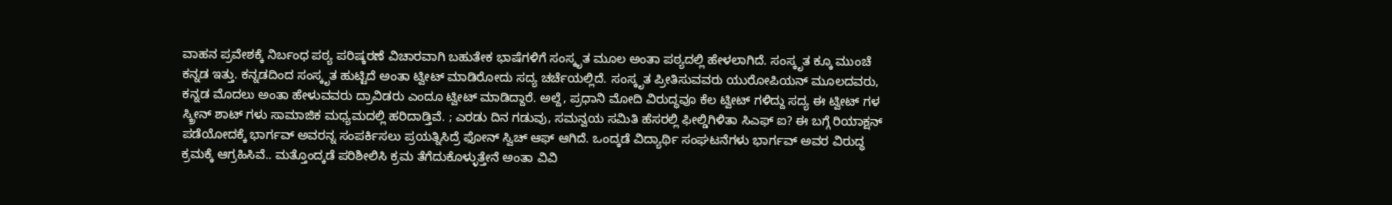ವಾಹನ ಪ್ರವೇಶಕ್ಕೆ ನಿರ್ಬಂಧ ಪಠ್ಯ ಪರಿಷ್ಕರಣೆ ವಿಚಾರವಾಗಿ ಬಹುತೇಕ ಭಾಷೆಗಳಿಗೆ ಸಂಸ್ಕೃತ ಮೂಲ ಅಂತಾ ಪಠ್ಯದಲ್ಲಿ ಹೇಳಲಾಗಿದೆ. ಸಂಸ್ಕೃತ ಕ್ಕೂ ಮುಂಚೆ ಕನ್ನಡ ಇತ್ತು. ಕನ್ನಡದಿಂದ ಸಂಸ್ಕೃತ ಹುಟ್ಟಿದೆ ಅಂತಾ ಟ್ವೀಟ್ ಮಾಡಿರೋದು ಸದ್ಯ ಚರ್ಚೆಯಲ್ಲಿದೆ. ಸಂಸ್ಕೃತ ಪ್ರೀತಿಸುವವರು ಯುರೋಪಿಯನ್ ಮೂಲದವರು, ಕನ್ನಡ ಮೊದಲು ಅಂತಾ ಹೇಳುವವರು ದ್ರಾವಿಡರು ಎಂದೂ ಟ್ವೀಟ್ ಮಾಡಿದ್ದಾರೆ‌. ಅಲ್ದೆ, ಪ್ರಧಾನಿ ಮೋದಿ ವಿರುದ್ಧವೂ ಕೆಲ ಟ್ವೀಟ್ ಗಳಿದ್ದು ಸದ್ಯ ಈ ಟ್ವೀಟ್ ಗಳ ಸ್ಕ್ರೀನ್ ಶಾಟ್ ಗಳು ಸಾಮಾಜಿಕ ಮಧ್ಯಮದಲ್ಲಿ ಹರಿದಾಡ್ತಿವೆ. ; ಎರಡು ದಿನ ಗಡುವು, ಸಮನ್ವಯ ಸಮಿತಿ ಹೆಸರಲ್ಲಿ ಫೀಲ್ಡಿಗಿಳಿತಾ ಸಿಎಫ್ ಐ? ಈ ಬಗ್ಗೆ ರಿಯಾಕ್ಷನ್ ಪಡೆಯೋದಕ್ಕೆ ಭಾರ್ಗವ್ ಅವರನ್ನ ಸಂಪರ್ಕಿಸಲು ಪ್ರಯತ್ನಿಸಿದ್ರೆ ಫೋನ್ ಸ್ವಿಚ್ ಆಫ್ ಆಗಿದೆ. ಒಂದ್ಕಡೆ ವಿದ್ಯಾರ್ಥಿ ಸಂಘಟನೆಗಳು ಭಾರ್ಗವ್ ಅವರ ವಿರುದ್ಧ ಕ್ರಮಕ್ಕೆ ಆಗ್ರಹಿಸಿವೆ.. ಮತ್ತೊಂದ್ಕಡೆ ಪರಿಶೀಲಿಸಿ ಕ್ರಮ ತೆಗೆದುಕೊಳ್ಳುತ್ತೇನೆ ಅಂತಾ ವಿವಿ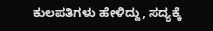ಕುಲಪತಿಗಳು ಹೇಳಿದ್ದು, ಸದ್ಯಕ್ಕೆ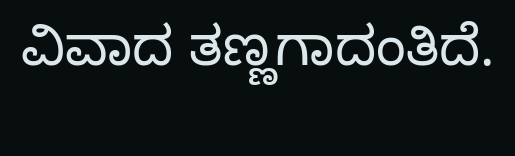ವಿವಾದ ತಣ್ಣಗಾದಂತಿದೆ.